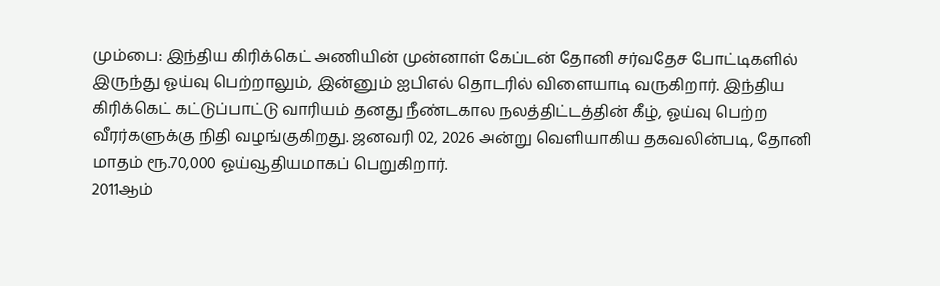மும்பை: இந்திய கிரிக்கெட் அணியின் முன்னாள் கேப்டன் தோனி சர்வதேச போட்டிகளில் இருந்து ஓய்வு பெற்றாலும், இன்னும் ஐபிஎல் தொடரில் விளையாடி வருகிறார். இந்திய கிரிக்கெட் கட்டுப்பாட்டு வாரியம் தனது நீண்டகால நலத்திட்டத்தின் கீழ், ஓய்வு பெற்ற வீரர்களுக்கு நிதி வழங்குகிறது. ஜனவரி 02, 2026 அன்று வெளியாகிய தகவலின்படி, தோனி மாதம் ரூ.70,000 ஓய்வூதியமாகப் பெறுகிறார்.
2011ஆம்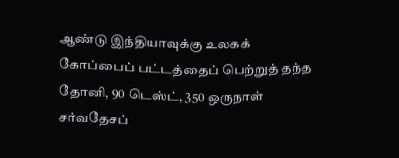ஆண்டு இந்தியாவுக்கு உலகக் கோப்பைப் பட்டத்தைப் பெற்றுத் தந்த தோனி, 90 டெஸ்ட், 350 ஒருநாள் சர்வதேசப்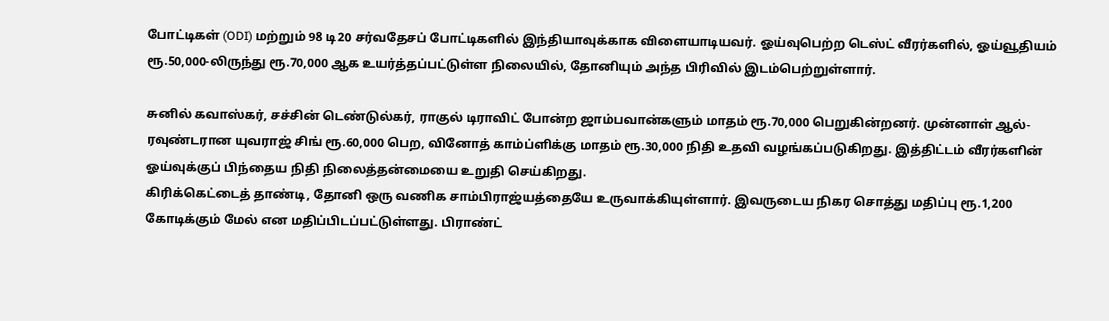போட்டிகள் (ODI) மற்றும் 98 டி20 சர்வதேசப் போட்டிகளில் இந்தியாவுக்காக விளையாடியவர். ஓய்வுபெற்ற டெஸ்ட் வீரர்களில், ஓய்வூதியம் ரூ.50,000-லிருந்து ரூ.70,000 ஆக உயர்த்தப்பட்டுள்ள நிலையில், தோனியும் அந்த பிரிவில் இடம்பெற்றுள்ளார்.

சுனில் கவாஸ்கர், சச்சின் டெண்டுல்கர், ராகுல் டிராவிட் போன்ற ஜாம்பவான்களும் மாதம் ரூ.70,000 பெறுகின்றனர். முன்னாள் ஆல்-ரவுண்டரான யுவராஜ் சிங் ரூ.60,000 பெற, வினோத் காம்ப்ளிக்கு மாதம் ரூ.30,000 நிதி உதவி வழங்கப்படுகிறது. இத்திட்டம் வீரர்களின் ஓய்வுக்குப் பிந்தைய நிதி நிலைத்தன்மையை உறுதி செய்கிறது.
கிரிக்கெட்டைத் தாண்டி, தோனி ஒரு வணிக சாம்பிராஜ்யத்தையே உருவாக்கியுள்ளார். இவருடைய நிகர சொத்து மதிப்பு ரூ.1,200 கோடிக்கும் மேல் என மதிப்பிடப்பட்டுள்ளது. பிராண்ட்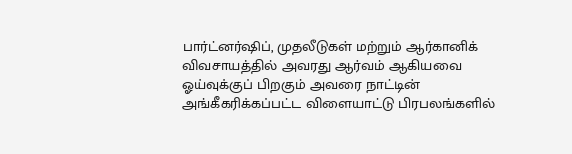பார்ட்னர்ஷிப், முதலீடுகள் மற்றும் ஆர்கானிக் விவசாயத்தில் அவரது ஆர்வம் ஆகியவை ஓய்வுக்குப் பிறகும் அவரை நாட்டின் அங்கீகரிக்கப்பட்ட விளையாட்டு பிரபலங்களில்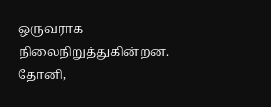ஒருவராக நிலைநிறுத்துகின்றன.
தோனி,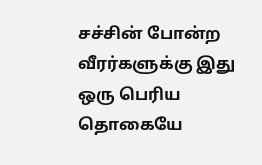சச்சின் போன்ற வீரர்களுக்கு இது ஒரு பெரிய தொகையே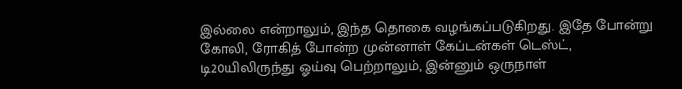இல்லை என்றாலும், இந்த தொகை வழங்கப்படுகிறது. இதே போன்று கோலி, ரோகித் போன்ற முன்னாள் கேப்டன்கள் டெஸ்ட், டி20யிலிருந்து ஓய்வு பெற்றாலும், இன்னும் ஒருநாள்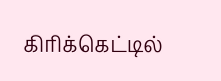கிரிக்கெட்டில்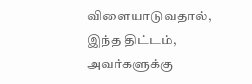விளையாடுவதால், இந்த திட்டம், அவர்களுக்கு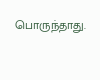பொருந்தாது.